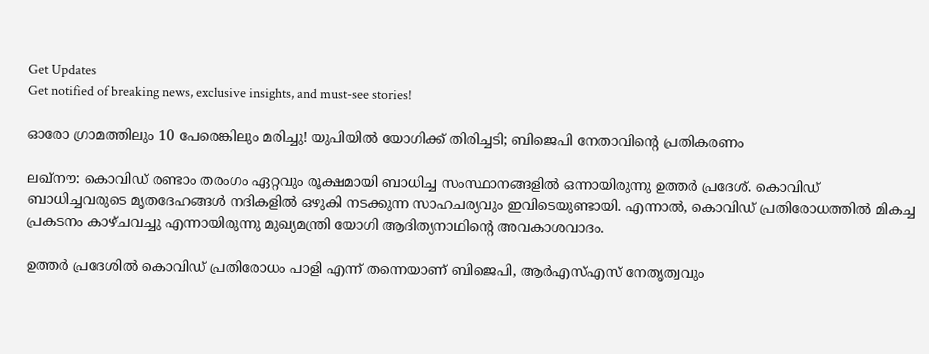Get Updates
Get notified of breaking news, exclusive insights, and must-see stories!

ഓരോ ഗ്രാമത്തിലും 10 പേരെങ്കിലും മരിച്ചു! യുപിയില്‍ യോഗിക്ക് തിരിച്ചടി; ബിജെപി നേതാവിന്റെ പ്രതികരണം

ലഖ്‌നൗ: കൊവിഡ് രണ്ടാം തരംഗം ഏറ്റവും രൂക്ഷമായി ബാധിച്ച സംസ്ഥാനങ്ങളില്‍ ഒന്നായിരുന്നു ഉത്തര്‍ പ്രദേശ്. കൊവിഡ് ബാധിച്ചവരുടെ മൃതദേഹങ്ങള്‍ നദികളില്‍ ഒഴുകി നടക്കുന്ന സാഹചര്യവും ഇവിടെയുണ്ടായി. എന്നാല്‍, കൊവിഡ് പ്രതിരോധത്തില്‍ മികച്ച പ്രകടനം കാഴ്ചവച്ചു എന്നായിരുന്നു മുഖ്യമന്ത്രി യോഗി ആദിത്യനാഥിന്റെ അവകാശവാദം.

ഉത്തര്‍ പ്രദേശില്‍ കൊവിഡ് പ്രതിരോധം പാളി എന്ന് തന്നെയാണ് ബിജെപി, ആര്‍എസ്എസ് നേതൃത്വവും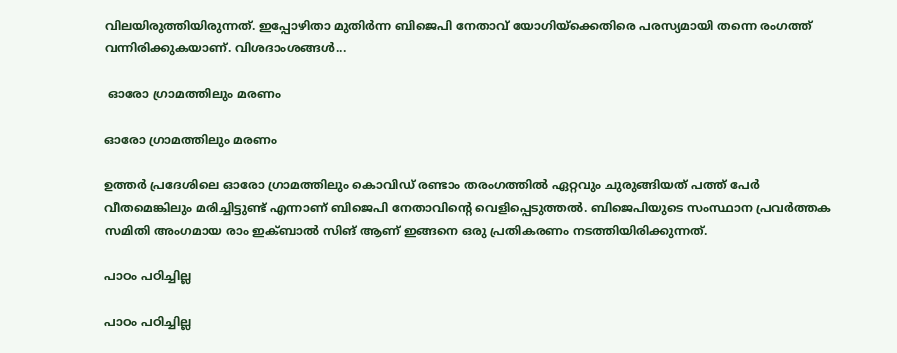വിലയിരുത്തിയിരുന്നത്. ഇപ്പോഴിതാ മുതിര്‍ന്ന ബിജെപി നേതാവ് യോഗിയ്‌ക്കെതിരെ പരസ്യമായി തന്നെ രംഗത്ത് വന്നിരിക്കുകയാണ്. വിശദാംശങ്ങള്‍...

 ഓരോ ഗ്രാമത്തിലും മരണം

ഓരോ ഗ്രാമത്തിലും മരണം

ഉത്തര്‍ പ്രദേശിലെ ഓരോ ഗ്രാമത്തിലും കൊവിഡ് രണ്ടാം തരംഗത്തില്‍ ഏറ്റവും ചുരുങ്ങിയത് പത്ത് പേര്‍ വീതമെങ്കിലും മരിച്ചിട്ടുണ്ട് എന്നാണ് ബിജെപി നേതാവിന്റെ വെളിപ്പെടുത്തല്‍. ബിജെപിയുടെ സംസ്ഥാന പ്രവര്‍ത്തക സമിതി അംഗമായ രാം ഇക്ബാല്‍ സിങ് ആണ് ഇങ്ങനെ ഒരു പ്രതികരണം നടത്തിയിരിക്കുന്നത്.

പാഠം പഠിച്ചില്ല

പാഠം പഠിച്ചില്ല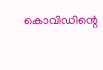കൊവിഡിന്റെ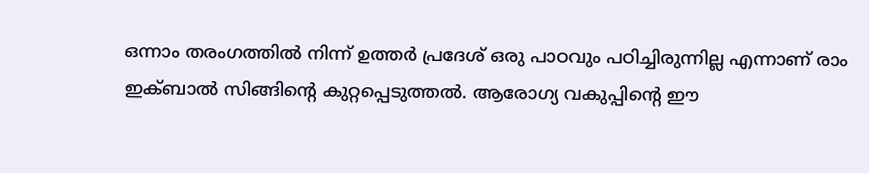ഒന്നാം തരംഗത്തില്‍ നിന്ന് ഉത്തര്‍ പ്രദേശ് ഒരു പാഠവും പഠിച്ചിരുന്നില്ല എന്നാണ് രാം ഇക്ബാല്‍ സിങ്ങിന്റെ കുറ്റപ്പെടുത്തല്‍. ആരോഗ്യ വകുപ്പിന്റെ ഈ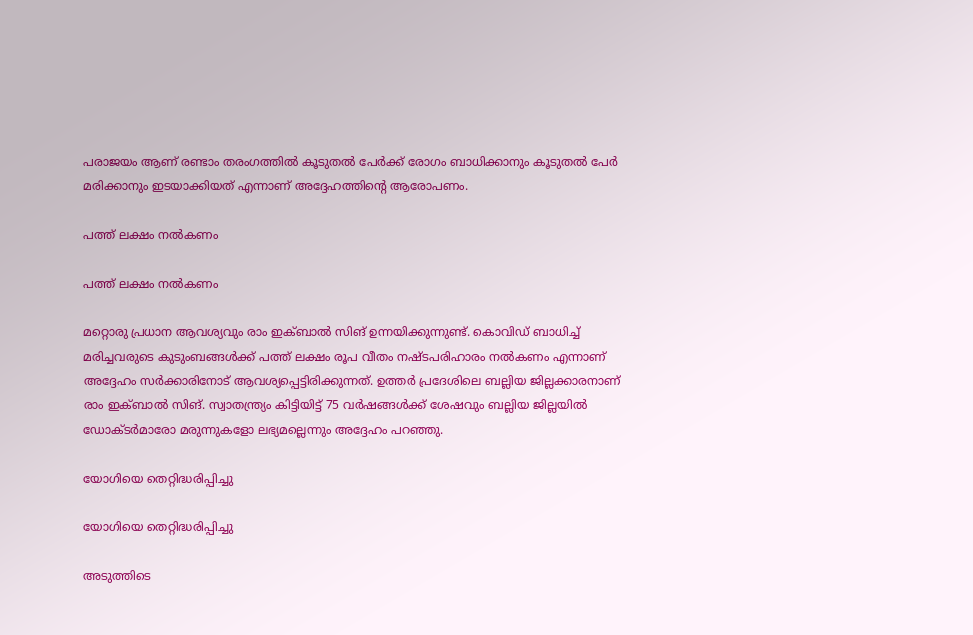പരാജയം ആണ് രണ്ടാം തരംഗത്തില്‍ കൂടുതല്‍ പേര്‍ക്ക് രോഗം ബാധിക്കാനും കൂടുതല്‍ പേര്‍ മരിക്കാനും ഇടയാക്കിയത് എന്നാണ് അദ്ദേഹത്തിന്റെ ആരോപണം.

പത്ത് ലക്ഷം നല്‍കണം

പത്ത് ലക്ഷം നല്‍കണം

മറ്റൊരു പ്രധാന ആവശ്യവും രാം ഇക്ബാല്‍ സിങ് ഉന്നയിക്കുന്നുണ്ട്. കൊവിഡ് ബാധിച്ച് മരിച്ചവരുടെ കുടുംബങ്ങള്‍ക്ക് പത്ത് ലക്ഷം രൂപ വീതം നഷ്ടപരിഹാരം നല്‍കണം എന്നാണ് അദ്ദേഹം സര്‍ക്കാരിനോട് ആവശ്യപ്പെട്ടിരിക്കുന്നത്. ഉത്തര്‍ പ്രദേശിലെ ബല്ലിയ ജില്ലക്കാരനാണ് രാം ഇക്ബാല്‍ സിങ്. സ്വാതന്ത്ര്യം കിട്ടിയിട്ട് 75 വര്‍ഷങ്ങള്‍ക്ക് ശേഷവും ബല്ലിയ ജില്ലയില്‍ ഡോക്ടര്‍മാരോ മരുന്നുകളോ ലഭ്യമല്ലെന്നും അദ്ദേഹം പറഞ്ഞു.

യോഗിയെ തെറ്റിദ്ധരിപ്പിച്ചു

യോഗിയെ തെറ്റിദ്ധരിപ്പിച്ചു

അടുത്തിടെ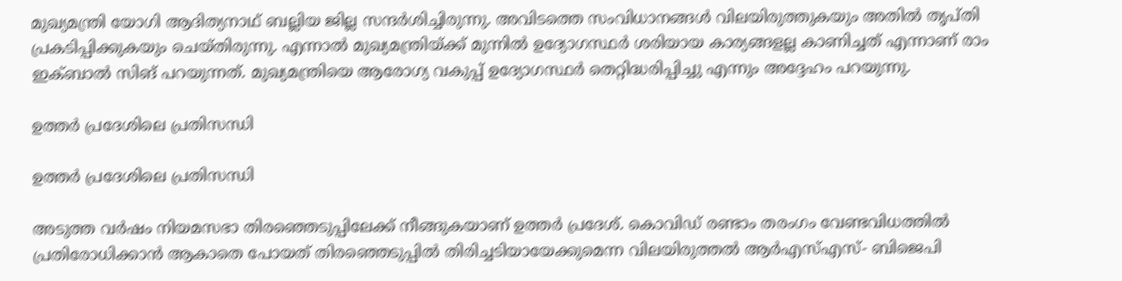മുഖ്യമന്ത്രി യോഗി ആദിത്യനാഥ് ബല്ലിയ ജില്ല സന്ദര്‍ശിച്ചിരുന്നു. അവിടത്തെ സംവിധാനങ്ങള്‍ വിലയിരുത്തുകയും അതില്‍ തൃപ്തി പ്രകടിപ്പിക്കുകയും ചെയ്തിരുന്നു. എന്നാല്‍ മുഖ്യമന്ത്രിയ്ക്ക് മുന്നില്‍ ഉദ്യോഗസ്ഥര്‍ ശരിയായ കാര്യങ്ങളല്ല കാണിച്ചത് എന്നാണ് രാം ഇക്ബാല്‍ സിങ് പറയുന്നത്. മുഖ്യമന്ത്രിയെ ആരോഗ്യ വകുപ്പ് ഉദ്യോഗസ്ഥര്‍ തെറ്റിദ്ധരിപ്പിച്ചു എന്നും അദ്ദേഹം പറയുന്നു.

ഉത്തര്‍ പ്രദേശിലെ പ്രതിസന്ധി

ഉത്തര്‍ പ്രദേശിലെ പ്രതിസന്ധി

അടുത്ത വര്‍ഷം നിയമസഭാ തിരഞ്ഞെടുപ്പിലേക്ക് നീങ്ങുകയാണ് ഉത്തര്‍ പ്രദേശ്. കൊവിഡ് രണ്ടാം തരംഗം വേണ്ടവിധത്തില്‍ പ്രതിരോധിക്കാന്‍ ആകാതെ പോയത് തിരഞ്ഞെടുപ്പില്‍ തിരിച്ചടിയായേക്കുമെന്ന വിലയിരുത്തല്‍ ആര്‍എസ്എസ്- ബിജെപി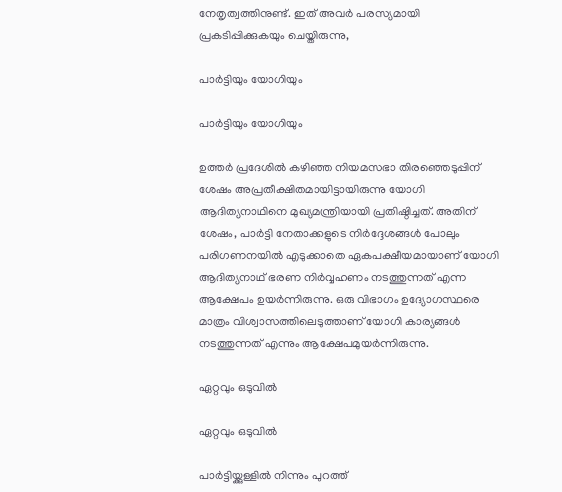നേതൃത്വത്തിനുണ്ട്. ഇത് അവര്‍ പരസ്യമായി പ്രകടിപ്പിക്കുകയും ചെയ്തിരുന്നു,

പാര്‍ട്ടിയും യോഗിയും

പാര്‍ട്ടിയും യോഗിയും

ഉത്തര്‍ പ്രദേശില്‍ കഴിഞ്ഞ നിയമസഭാ തിരഞ്ഞെടുപ്പിന് ശേഷം അപ്രതീക്ഷിതമായിട്ടായിരുന്നു യോഗി ആദിത്യനാഥിനെ മുഖ്യമന്ത്രിയായി പ്രതിഷ്ഠിച്ചത്. അതിന് ശേഷം, പാര്‍ട്ടി നേതാക്കളുടെ നിര്‍ദ്ദേശങ്ങള്‍ പോലും പരിഗണനയില്‍ എടുക്കാതെ ഏകപക്ഷീയമായാണ് യോഗി ആദിത്യനാഥ് ഭരണ നിര്‍വ്വഹണം നടത്തുന്നത് എന്ന ആക്ഷേപം ഉയര്‍ന്നിരുന്നു. ഒരു വിഭാഗം ഉദ്യോഗസ്ഥരെ മാത്രം വിശ്വാസത്തിലെടുത്താണ് യോഗി കാര്യങ്ങള്‍ നടത്തുന്നത് എന്നും ആക്ഷേപമുയര്‍ന്നിരുന്നു.

ഏറ്റവും ഒടുവില്‍

ഏറ്റവും ഒടുവില്‍

പാര്‍ട്ടിയ്ക്കുള്ളില്‍ നിന്നും പുറത്ത്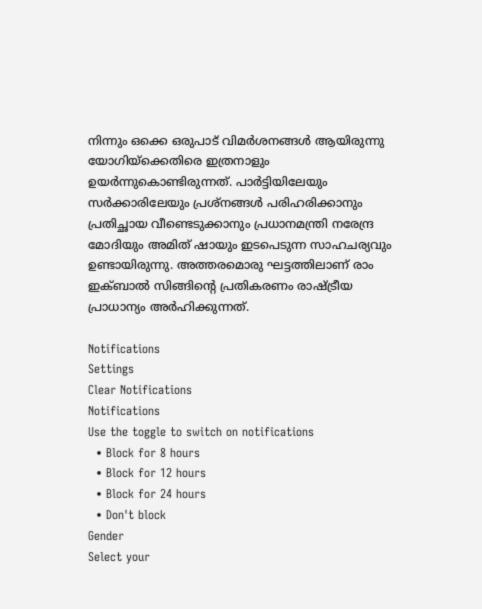നിന്നും ഒക്കെ ഒരുപാട് വിമര്‍ശനങ്ങള്‍ ആയിരുന്നു യോഗിയ്‌ക്കെതിരെ ഇത്രനാളും ഉയര്‍ന്നുകൊണ്ടിരുന്നത്. പാര്‍ട്ടിയിലേയും സര്‍ക്കാരിലേയും പ്രശ്‌നങ്ങള്‍ പരിഹരിക്കാനും പ്രതിച്ഛായ വീണ്ടെടുക്കാനും പ്രധാനമന്ത്രി നരേന്ദ്ര മോദിയും അമിത് ഷായും ഇടപെടുന്ന സാഹചര്യവും ഉണ്ടായിരുന്നു. അത്തരമൊരു ഘട്ടത്തിലാണ് രാം ഇക്ബാല്‍ സിങ്ങിന്റെ പ്രതികരണം രാഷ്ട്രീയ പ്രാധാന്യം അര്‍ഹിക്കുന്നത്.

Notifications
Settings
Clear Notifications
Notifications
Use the toggle to switch on notifications
  • Block for 8 hours
  • Block for 12 hours
  • Block for 24 hours
  • Don't block
Gender
Select your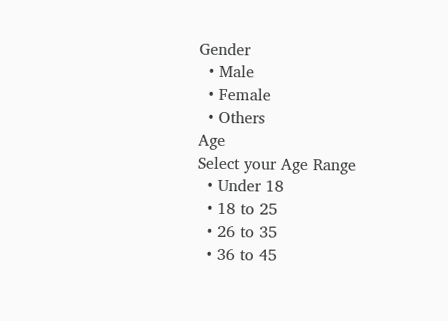Gender
  • Male
  • Female
  • Others
Age
Select your Age Range
  • Under 18
  • 18 to 25
  • 26 to 35
  • 36 to 45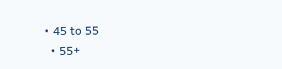• 45 to 55
  • 55+